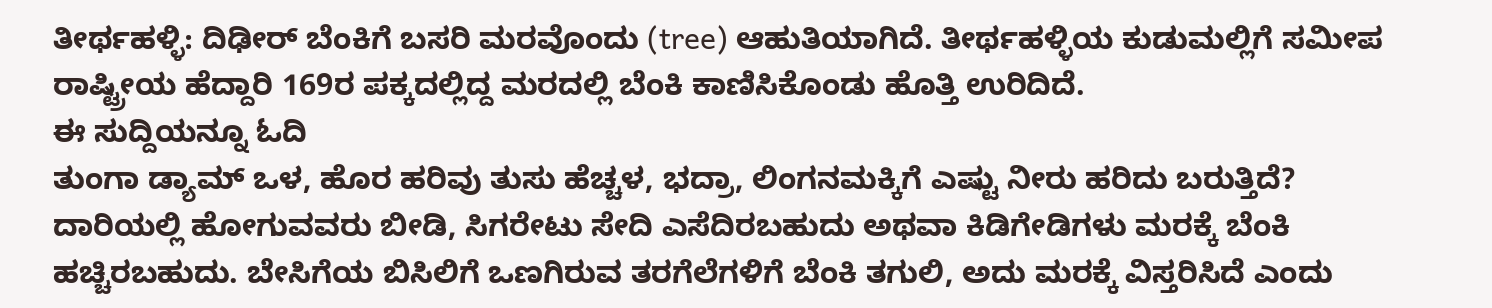ತೀರ್ಥಹಳ್ಳಿ: ದಿಢೀರ್ ಬೆಂಕಿಗೆ ಬಸರಿ ಮರವೊಂದು (tree) ಆಹುತಿಯಾಗಿದೆ. ತೀರ್ಥಹಳ್ಳಿಯ ಕುಡುಮಲ್ಲಿಗೆ ಸಮೀಪ ರಾಷ್ಟ್ರೀಯ ಹೆದ್ದಾರಿ 169ರ ಪಕ್ಕದಲ್ಲಿದ್ದ ಮರದಲ್ಲಿ ಬೆಂಕಿ ಕಾಣಿಸಿಕೊಂಡು ಹೊತ್ತಿ ಉರಿದಿದೆ.
ಈ ಸುದ್ದಿಯನ್ನೂ ಓದಿ
ತುಂಗಾ ಡ್ಯಾಮ್ ಒಳ, ಹೊರ ಹರಿವು ತುಸು ಹೆಚ್ಚಳ, ಭದ್ರಾ, ಲಿಂಗನಮಕ್ಕಿಗೆ ಎಷ್ಟು ನೀರು ಹರಿದು ಬರುತ್ತಿದೆ?
ದಾರಿಯಲ್ಲಿ ಹೋಗುವವರು ಬೀಡಿ, ಸಿಗರೇಟು ಸೇದಿ ಎಸೆದಿರಬಹುದು ಅಥವಾ ಕಿಡಿಗೇಡಿಗಳು ಮರಕ್ಕೆ ಬೆಂಕಿ ಹಚ್ಚಿರಬಹುದು. ಬೇಸಿಗೆಯ ಬಿಸಿಲಿಗೆ ಒಣಗಿರುವ ತರಗೆಲೆಗಳಿಗೆ ಬೆಂಕಿ ತಗುಲಿ, ಅದು ಮರಕ್ಕೆ ವಿಸ್ತರಿಸಿದೆ ಎಂದು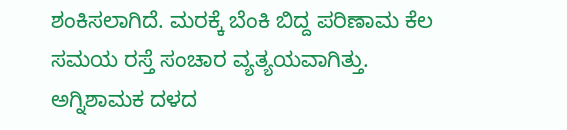ಶಂಕಿಸಲಾಗಿದೆ. ಮರಕ್ಕೆ ಬೆಂಕಿ ಬಿದ್ದ ಪರಿಣಾಮ ಕೆಲ ಸಮಯ ರಸ್ತೆ ಸಂಚಾರ ವ್ಯತ್ಯಯವಾಗಿತ್ತು. ಅಗ್ನಿಶಾಮಕ ದಳದ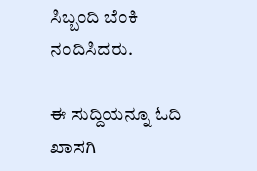ಸಿಬ್ಬಂದಿ ಬೆಂಕಿ ನಂದಿಸಿದರು.

ಈ ಸುದ್ದಿಯನ್ನೂ ಓದಿ
ಖಾಸಗಿ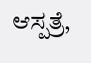ಆಸ್ಪತ್ರೆ,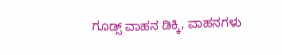ಗೂಡ್ಸ್ ವಾಹನ ಡಿಕ್ಕಿ, ವಾಹನಗಳು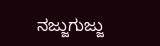ನಜ್ಜುಗುಜ್ಜು